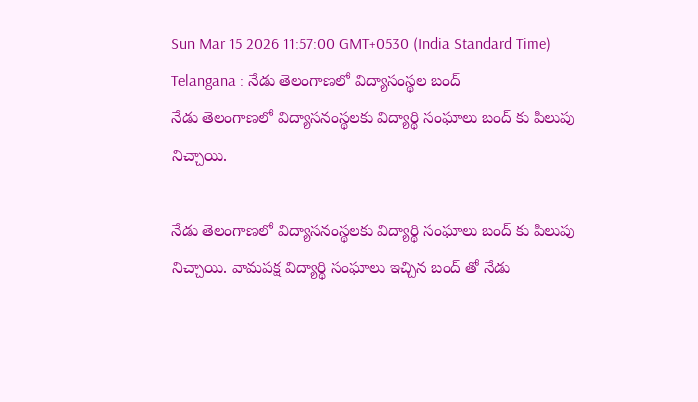Sun Mar 15 2026 11:57:00 GMT+0530 (India Standard Time)
Telangana : నేడు తెలంగాణలో విద్యాసంస్థల బంద్
నేడు తెలంగాణలో విద్యాసనంస్థలకు విద్యార్థి సంఘాలు బంద్ కు పిలుపు నిచ్చాయి.

నేడు తెలంగాణలో విద్యాసనంస్థలకు విద్యార్థి సంఘాలు బంద్ కు పిలుపు నిచ్చాయి. వామపక్ష విద్యార్థి సంఘాలు ఇచ్చిన బంద్ తో నేడు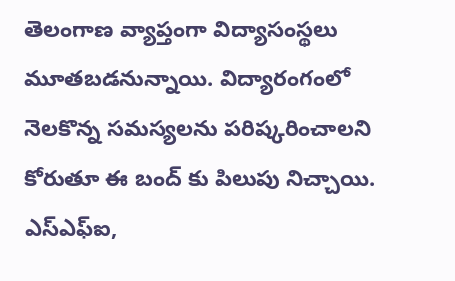తెలంగాణ వ్యాప్తంగా విద్యాసంస్థలు మూతబడనున్నాయి. విద్యారంగంలో నెలకొన్న సమస్యలను పరిష్కరించాలని కోరుతూ ఈ బంద్ కు పిలుపు నిచ్చాయి. ఎస్ఎఫ్ఐ,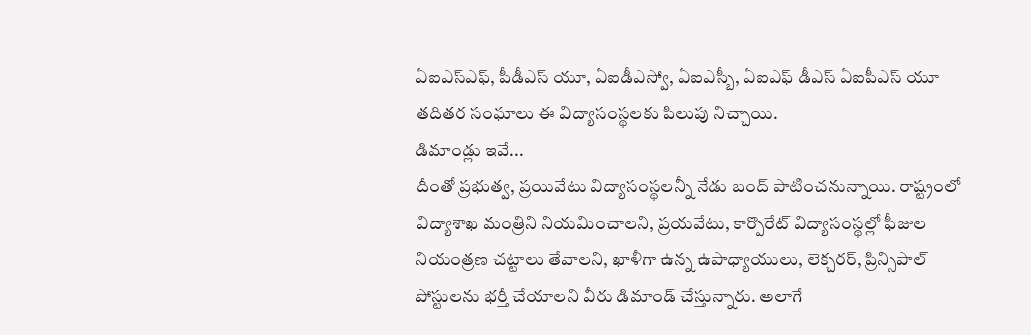ఏఐఎస్ఎఫ్, పీడీఎస్ యూ, ఏఐడీఎస్వో, ఏఐఎస్బీ, ఏఐఎఫ్ డీఎస్ ఏఐపీఎస్ యూ తదితర సంఘాలు ఈ విద్యాసంస్థలకు పిలుపు నిచ్చాయి.
డిమాండ్లు ఇవే...
దీంతో ప్రభుత్వ, ప్రయివేటు విద్యాసంస్థలన్నీ నేడు బంద్ పాటించనున్నాయి. రాష్ట్రంలో విద్యాశాఖ మంత్రిని నియమించాలని, ప్రయవేటు, కార్పొరేట్ విద్యాసంస్థల్లో ఫీజుల నియంత్రణ చట్టాలు తేవాలని, ఖాళీగా ఉన్న ఉపాధ్యాయులు, లెక్చరర్, ప్రిన్సిపాల్ పోస్టులను భర్తీ చేయాలని వీరు డిమాండ్ చేస్తున్నారు. అలాగే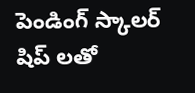పెండింగ్ స్కాలర్ షిప్ లతో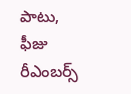పాటు, ఫీజు రీఎంబర్స్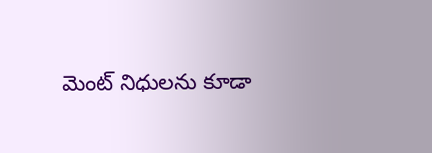మెంట్ నిధులను కూడా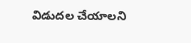విడుదల చేయాలని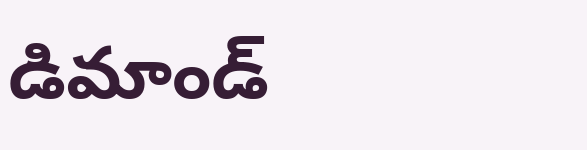డిమాండ్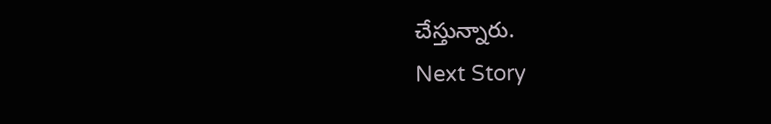చేస్తున్నారు.
Next Story